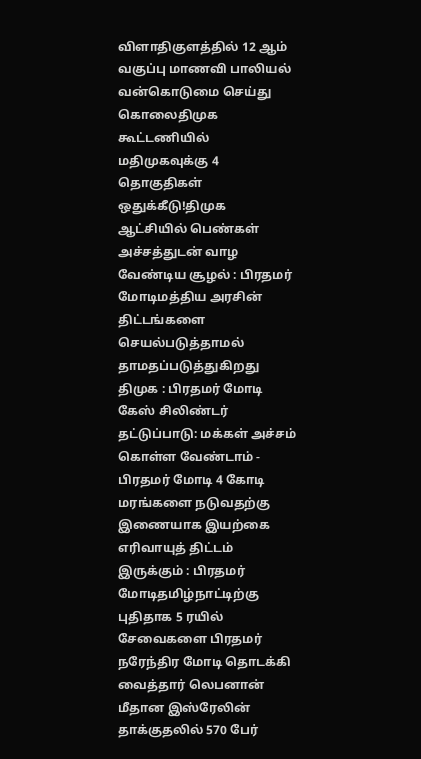விளாதிகுளத்தில் 12 ஆம் வகுப்பு மாணவி பாலியல் வன்கொடுமை செய்து கொலைதிமுக கூட்டணியில் மதிமுகவுக்கு 4 தொகுதிகள் ஒதுக்கீடு!திமுக ஆட்சியில் பெண்கள் அச்சத்துடன் வாழ வேண்டிய சூழல் : பிரதமர் மோடிமத்திய அரசின் திட்டங்களை செயல்படுத்தாமல் தாமதப்படுத்துகிறது திமுக : பிரதமர் மோடி கேஸ் சிலிண்டர் தட்டுப்பாடு: மக்கள் அச்சம் கொள்ள வேண்டாம் - பிரதமர் மோடி 4 கோடி மரங்களை நடுவதற்கு இணையாக இயற்கை எரிவாயுத் திட்டம் இருக்கும் : பிரதமர் மோடிதமிழ்நாட்டிற்கு புதிதாக 5 ரயில் சேவைகளை பிரதமர் நரேந்திர மோடி தொடக்கி வைத்தார் லெபனான் மீதான இஸ்ரேலின் தாக்குதலில் 570 பேர்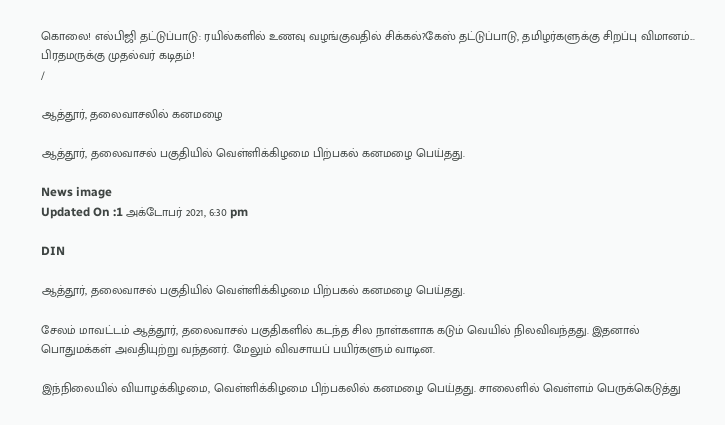கொலை! எல்பிஜி தட்டுப்பாடு: ரயில்களில் உணவு வழங்குவதில் சிக்கல்?கேஸ் தட்டுப்பாடு, தமிழர்களுக்கு சிறப்பு விமானம்... பிரதமருக்கு முதல்வர் கடிதம்!
/

ஆத்தூர், தலைவாசலில் கனமழை

ஆத்தூர், தலைவாசல் பகுதியில் வெள்ளிக்கிழமை பிற்பகல் கனமழை பெய்தது.

News image
Updated On :1 அக்டோபர் 2021, 6:30 pm

DIN

ஆத்தூர், தலைவாசல் பகுதியில் வெள்ளிக்கிழமை பிற்பகல் கனமழை பெய்தது.

சேலம் மாவட்டம் ஆத்தூர், தலைவாசல் பகுதிகளில் கடந்த சில நாள்களாக கடும் வெயில் நிலவிவந்தது. இதனால் பொதுமக்கள் அவதியுற்று வந்தனர். மேலும் விவசாயப் பயிர்களும் வாடின.

இந்நிலையில் வியாழக்கிழமை, வெள்ளிக்கிழமை பிற்பகலில் கனமழை பெய்தது. சாலைளில் வெள்ளம் பெருக்கெடுத்து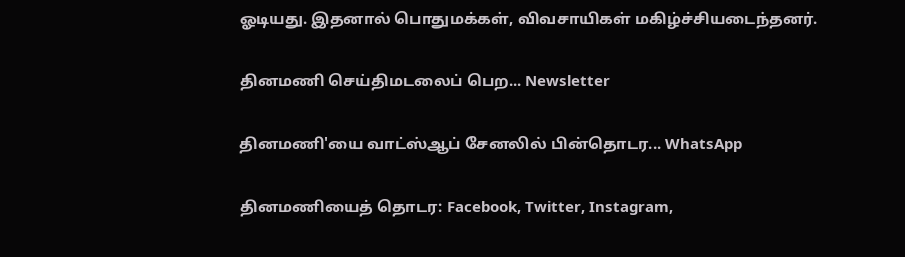ஓடியது. இதனால் பொதுமக்கள், விவசாயிகள் மகிழ்ச்சியடைந்தனர்.

தினமணி செய்திமடலைப் பெற... Newsletter

தினமணி'யை வாட்ஸ்ஆப் சேனலில் பின்தொடர... WhatsApp

தினமணியைத் தொடர: Facebook, Twitter, Instagram,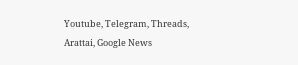Youtube, Telegram, Threads, Arattai, Google News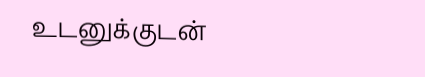உடனுக்குடன்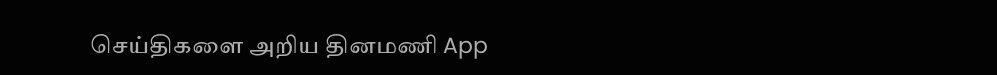செய்திகளை அறிய தினமணி App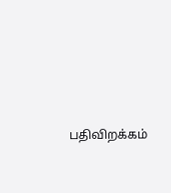பதிவிறக்கம்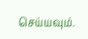செய்யவும்.